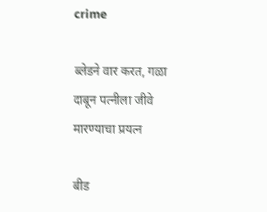crime

ब्लेडने वार करत, गळा दाबून पत्नीला जीवे मारण्याचा प्रयत्न

बीड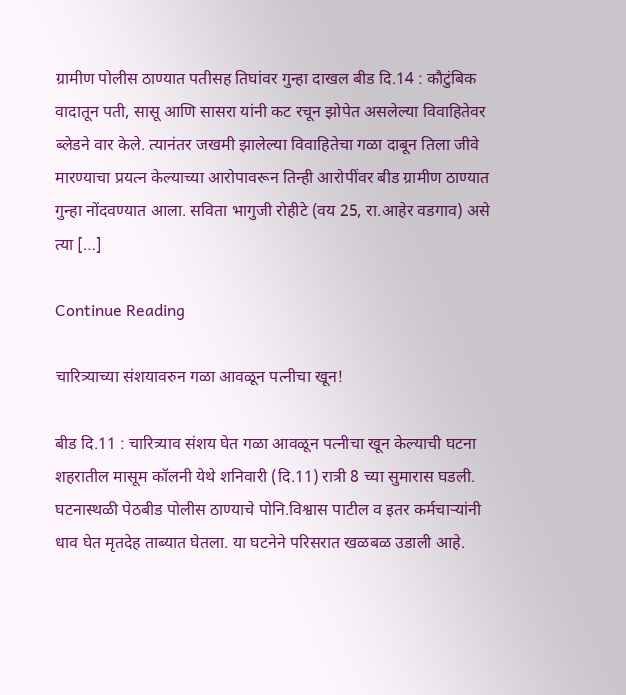ग्रामीण पोलीस ठाण्यात पतीसह तिघांवर गुन्हा दाखल बीड दि.14 : कौटुंबिक वादातून पती, सासू आणि सासरा यांनी कट रचून झोपेत असलेल्या विवाहितेवर ब्लेडने वार केले. त्यानंतर जखमी झालेल्या विवाहितेचा गळा दाबून तिला जीवे मारण्याचा प्रयत्न केल्याच्या आरोपावरून तिन्ही आरोपींवर बीड ग्रामीण ठाण्यात गुन्हा नोंदवण्यात आला. सविता भागुजी रोहीटे (वय 25, रा.आहेर वडगाव) असे त्या […]

Continue Reading

चारित्र्याच्या संशयावरुन गळा आवळून पत्नीचा खून!

बीड दि.11 : चारित्र्याव संशय घेत गळा आवळून पत्नीचा खून केल्याची घटना शहरातील मासूम कॉलनी येथे शनिवारी (दि.11) रात्री 8 च्या सुमारास घडली. घटनास्थळी पेठबीड पोलीस ठाण्याचे पोनि.विश्वास पाटील व इतर कर्मचार्‍यांनी धाव घेत मृतदेह ताब्यात घेतला. या घटनेने परिसरात खळबळ उडाली आहे.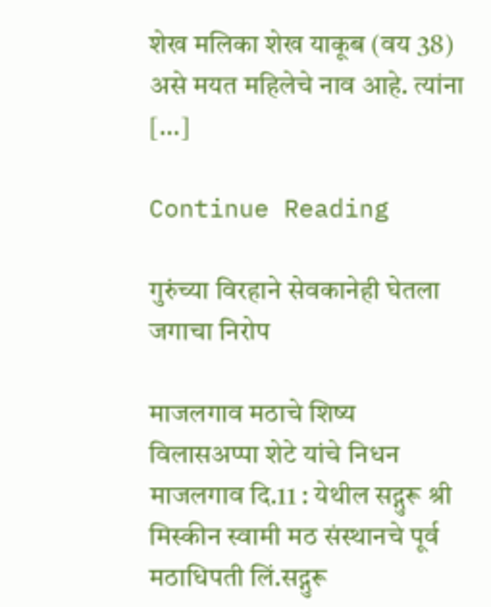शेख मलिका शेख याकूब (वय 38) असे मयत महिलेचे नाव आहे. त्यांना […]

Continue Reading

गुरुंच्या विरहाने सेवकानेही घेतला जगाचा निरोप

माजलगाव मठाचे शिष्य विलासअप्पा शेटे यांचे निधन माजलगाव दि.11 : येथील सद्गुरू श्री मिस्कीन स्वामी मठ संस्थानचे पूर्व मठाधिपती लिं.सद्गुरू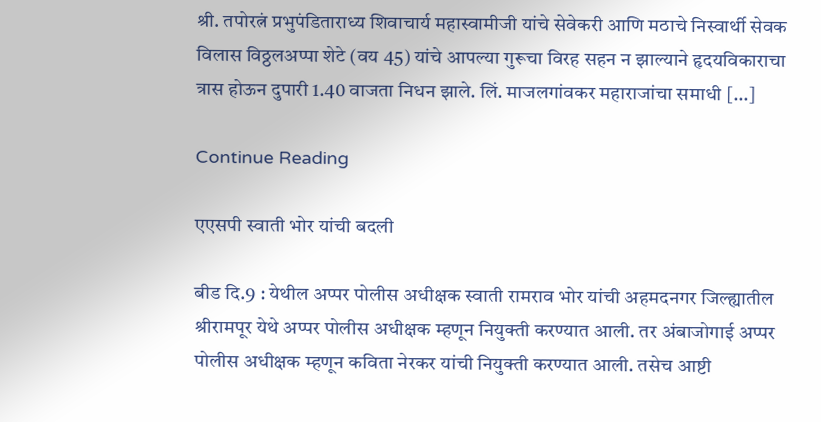श्री. तपोरत्नं प्रभुपंडिताराध्य शिवाचार्य महास्वामीजी यांचे सेवेकरी आणि मठाचे निस्वार्थी सेवक विलास विठ्ठलअप्पा शेटे (वय 45) यांचे आपल्या गुरूचा विरह सहन न झाल्याने हृदयविकाराचा त्रास होऊन दुपारी 1.40 वाजता निधन झाले. लिं. माजलगांवकर महाराजांचा समाधी […]

Continue Reading

एएसपी स्वाती भोर यांची बदली

बीड दि.9 : येथील अप्पर पोलीस अधीक्षक स्वाती रामराव भोर यांची अहमदनगर जिल्ह्यातील श्रीरामपूर येथे अप्पर पोलीस अधीक्षक म्हणून नियुक्ती करण्यात आली. तर अंबाजोगाई अप्पर पोलीस अधीक्षक म्हणून कविता नेरकर यांची नियुक्ती करण्यात आली. तसेच आष्टी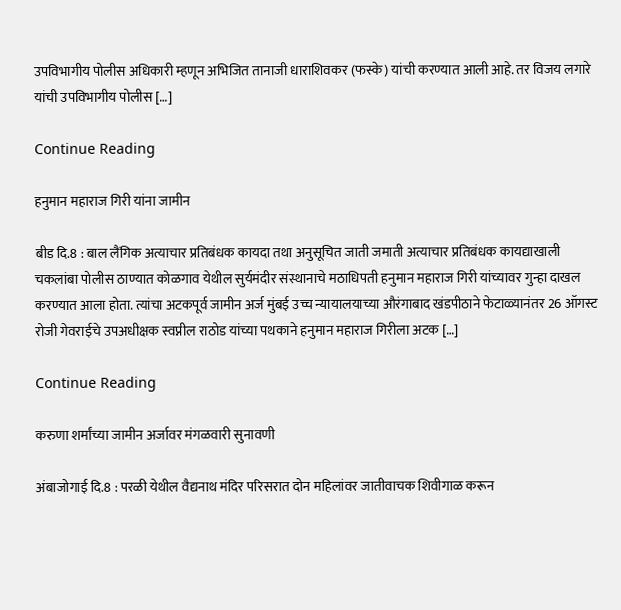उपविभागीय पोलीस अधिकारी म्हणून अभिजित तानाजी धाराशिवकर (फस्के) यांची करण्यात आली आहे. तर विजय लगारे यांची उपविभागीय पोलीस […]

Continue Reading

हनुमान महाराज गिरी यांना जामीन

बीड दि.8 : बाल लैंगिक अत्याचार प्रतिबंधक कायदा तथा अनुसूचित जाती जमाती अत्याचार प्रतिबंधक कायद्याखाली चकलांबा पोलीस ठाण्यात कोळगाव येथील सुर्यमंदीर संस्थानाचे मठाधिपती हनुमान महाराज गिरी यांच्यावर गुन्हा दाखल करण्यात आला होता. त्यांचा अटकपूर्व जामीन अर्ज मुंबई उच्च न्यायालयाच्या औरंगाबाद खंडपीठाने फेटाळ्यानंतर 26 ऑगस्ट रोजी गेवराईचे उपअधीक्षक स्वप्नील राठोड यांच्या पथकाने हनुमान महाराज गिरीला अटक […]

Continue Reading

करुणा शर्मांच्या जामीन अर्जावर मंगळवारी सुनावणी

अंबाजोगाई दि.8 : परळी येथील वैद्यनाथ मंदिर परिसरात दोन महिलांवर जातीवाचक शिवीगाळ करून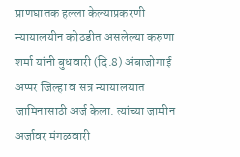प्राणघातक हल्ला केल्याप्रकरणी न्यायालयीन कोठडीत असलेल्या करुणा शर्मा यांनी बुधवारी (दि.8) अंबाजोगाई अप्पर जिल्हा व सत्र न्यायालयात जामिनासाठी अर्ज केला. त्यांच्या जामीन अर्जावर मंगळवारी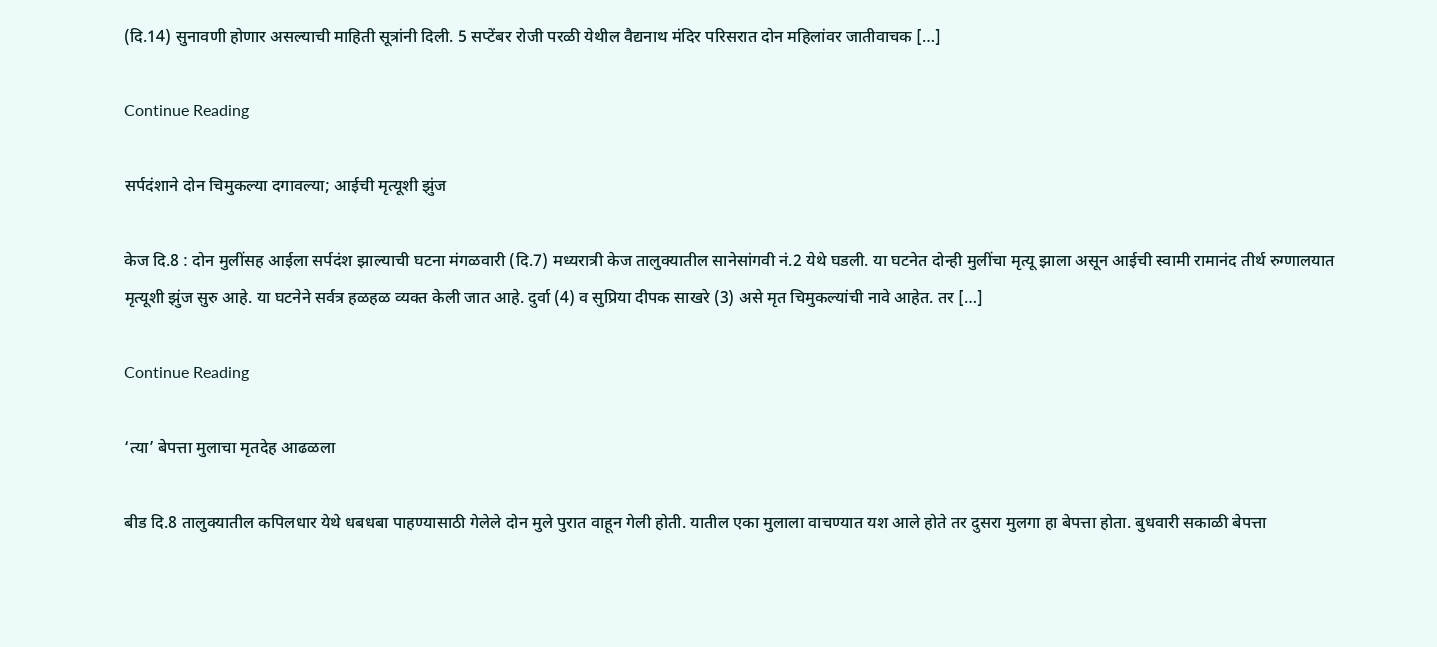(दि.14) सुनावणी होणार असल्याची माहिती सूत्रांनी दिली. 5 सप्टेंबर रोजी परळी येथील वैद्यनाथ मंदिर परिसरात दोन महिलांवर जातीवाचक […]

Continue Reading

सर्पदंशाने दोन चिमुकल्या दगावल्या; आईची मृत्यूशी झुंज

केज दि.8 : दोन मुलींसह आईला सर्पदंश झाल्याची घटना मंगळवारी (दि.7) मध्यरात्री केज तालुक्यातील सानेसांगवी नं.2 येथे घडली. या घटनेत दोन्ही मुलींचा मृत्यू झाला असून आईची स्वामी रामानंद तीर्थ रुग्णालयात मृत्यूशी झुंज सुरु आहे. या घटनेने सर्वत्र हळहळ व्यक्त केली जात आहे. दुर्वा (4) व सुप्रिया दीपक साखरे (3) असे मृत चिमुकल्यांची नावे आहेत. तर […]

Continue Reading

‘त्या’ बेपत्ता मुलाचा मृतदेह आढळला

बीड दि.8 तालुक्यातील कपिलधार येथे धबधबा पाहण्यासाठी गेलेले दोन मुले पुरात वाहून गेली होती. यातील एका मुलाला वाचण्यात यश आले होते तर दुसरा मुलगा हा बेपत्ता होता. बुधवारी सकाळी बेपत्ता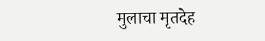मुलाचा मृतदेह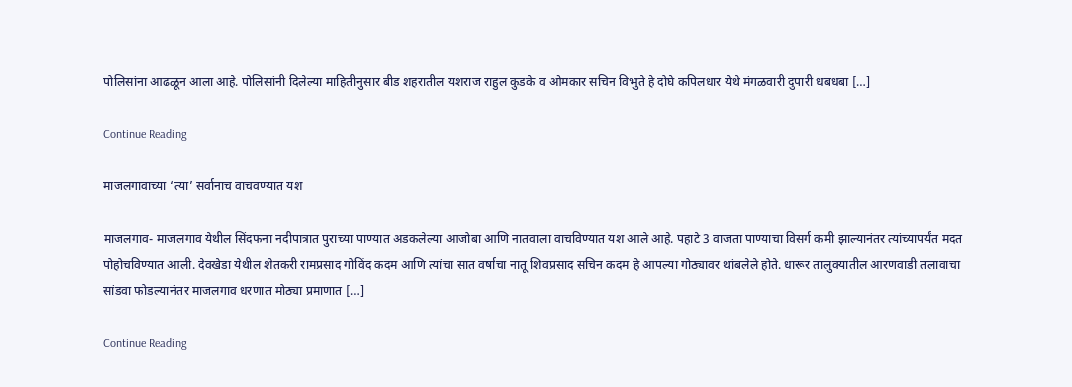पोलिसांना आढळून आला आहे. पोलिसांनी दिलेल्या माहितीनुसार बीड शहरातील यशराज राहुल कुडके व ओमकार सचिन विभुते हे दोघे कपिलधार येथे मंगळवारी दुपारी धबधबा […]

Continue Reading

माजलगावाच्या ‘त्या’ सर्वानाच वाचवण्यात यश

माजलगाव- माजलगाव येथील सिंदफना नदीपात्रात पुराच्या पाण्यात अडकलेल्या आजोबा आणि नातवाला वाचविण्यात यश आले आहे. पहाटे 3 वाजता पाण्याचा विसर्ग कमी झाल्यानंतर त्यांच्यापर्यंत मदत पोहोचविण्यात आली. देवखेडा येथील शेतकरी रामप्रसाद गोविंद कदम आणि त्यांचा सात वर्षाचा नातू शिवप्रसाद सचिन कदम हे आपल्या गोठ्यावर थांबलेले होते. धारूर तालुक्यातील आरणवाडी तलावाचा सांडवा फोडल्यानंतर माजलगाव धरणात मोठ्या प्रमाणात […]

Continue Reading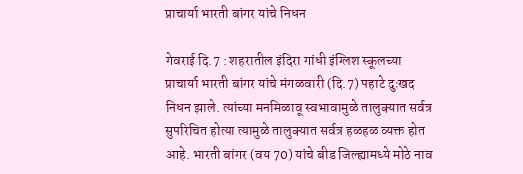प्राचार्या भारती बांगर यांचे निधन

गेवराई दि.7 : शहरातील इंदिरा गांधी इंग्लिश स्कूलच्या प्राचार्या भारती बांगर यांचे मंगळवारी (दि.7) पहाटे दुःखद निधन झाले. त्यांच्या मनमिळावू स्वभावामुळे तालुक्यात सर्वत्र सुपरिचित होत्या त्यामुळे तालुक्यात सर्वत्र हळहळ व्यक्त होत आहे. भारती बांगर (वय 70) यांचे बीड जिल्ह्यामध्ये मोठे नाव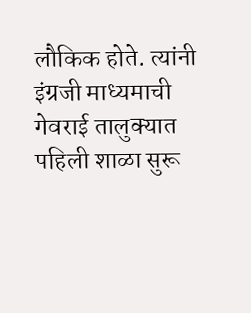लौकिक होते. त्यांनी इंग्रजी माध्यमाची गेवराई तालुक्यात पहिली शाळा सुरू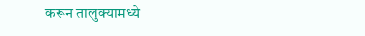करून तालुक्यामध्ये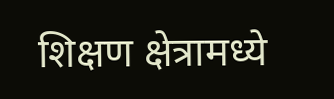शिक्षण क्षेत्रामध्ये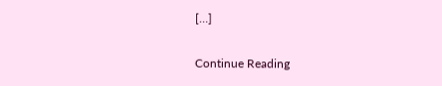[…]

Continue Reading